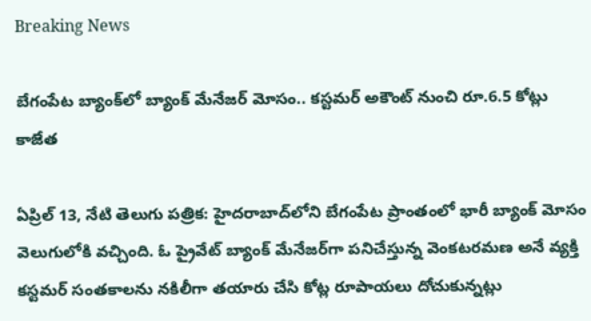Breaking News

బేగంపేట బ్యాంక్‌లో బ్యాంక్ మేనేజర్ మోసం.. కస్టమర్ అకౌంట్ నుంచి రూ.6.5 కోట్లు కాజేత

ఏప్రిల్ 13, నేటి తెలుగు పత్రిక: హైదరాబాద్‌లోని బేగంపేట ప్రాంతంలో భారీ బ్యాంక్ మోసం వెలుగులోకి వచ్చింది. ఓ ప్రైవేట్ బ్యాంక్ మేనేజర్‌గా పనిచేస్తున్న వెంకటరమణ అనే వ్యక్తి కస్టమర్ సంతకాలను నకిలీగా తయారు చేసి కోట్ల రూపాయలు దోచుకున్నట్లు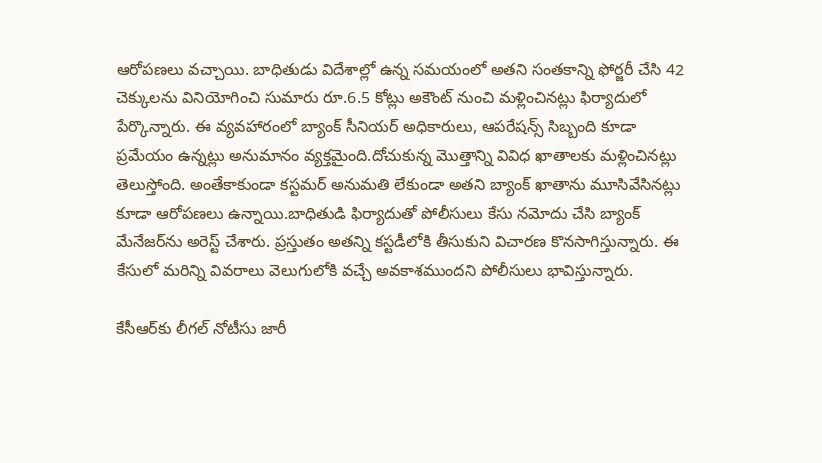ఆరోపణలు వచ్చాయి. బాధితుడు విదేశాల్లో ఉన్న సమయంలో అతని సంతకాన్ని ఫోర్జరీ చేసి 42 చెక్కులను వినియోగించి సుమారు రూ.6.5 కోట్లు అకౌంట్ నుంచి మళ్లించినట్లు ఫిర్యాదులో పేర్కొన్నారు. ఈ వ్యవహారంలో బ్యాంక్ సీనియర్ అధికారులు, ఆపరేషన్స్ సిబ్బంది కూడా ప్రమేయం ఉన్నట్లు అనుమానం వ్యక్తమైంది.దోచుకున్న మొత్తాన్ని వివిధ ఖాతాలకు మళ్లించినట్లు తెలుస్తోంది. అంతేకాకుండా కస్టమర్ అనుమతి లేకుండా అతని బ్యాంక్ ఖాతాను మూసివేసినట్లు కూడా ఆరోపణలు ఉన్నాయి.బాధితుడి ఫిర్యాదుతో పోలీసులు కేసు నమోదు చేసి బ్యాంక్ మేనేజర్‌ను అరెస్ట్ చేశారు. ప్రస్తుతం అతన్ని కస్టడీలోకి తీసుకుని విచారణ కొనసాగిస్తున్నారు. ఈ కేసులో మరిన్ని వివరాలు వెలుగులోకి వచ్చే అవకాశముందని పోలీసులు భావిస్తున్నారు.

కేసీఆర్‌కు లీగల్ నోటీసు జారీ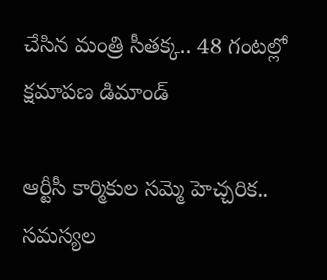చేసిన మంత్రి సీతక్క.. 48 గంటల్లో క్షమాపణ డిమాండ్

ఆర్టీసీ కార్మికుల సమ్మె హెచ్చరిక.. సమస్యల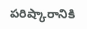పరిష్కారానికి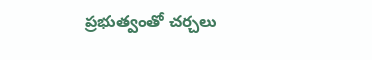ప్రభుత్వంతో చర్చలు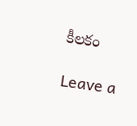కీలకం

Leave a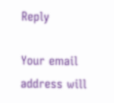Reply

Your email address will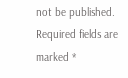not be published. Required fields are marked *